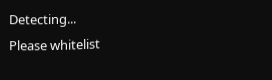Detecting...
Please whitelist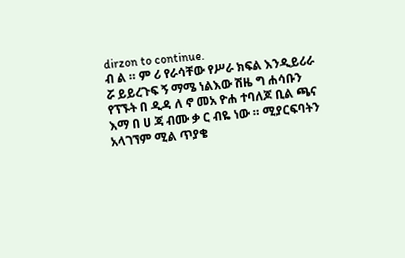dirzon to continue.
ብ ል ። ም ሪ የራሳቸው የሥራ ክፍል እንዲይሪራ ሯ ይይረጉፍ ኝ ማሜ ነልእው ሽዜ ግ ሐሳቡን የፕኙት በ ዲዳ ለ ኖ መአ ዮሐ ተባለጆ ቢል ጫና እማ በ ሀ ጃ ብሙ ቃ ር ብዬ ነው ። ሚያርፍባትን አላገኘም ሚል ጥያቄ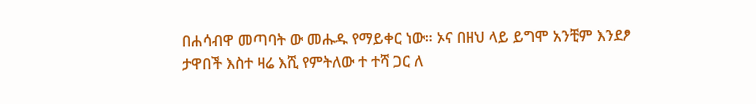በሐሳብዋ መጣባት ው መሑዱ የማይቀር ነው። ኦና በዘህ ላይ ይግሞ አንቺም እንደፆ ታዋበች እስተ ዛሬ እሺ የምትለው ተ ተሻ ጋር ለ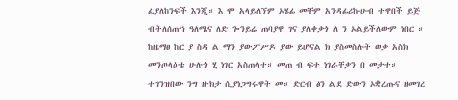ፈያለከንፍች እንጂ። እ ሞ አላይለኘም ኦሄፊ መቸም አንዳፊሪኩሁብ ተዋበች ይጅ ብትለሰጠኀ ዓለሜና ለድ ጐንይሬ ጠባያዋ ገና ያለቀቃጎ ለ ን ኦልይችለውም ነበር ። ከዜማፀ ከር ያ ስዳ ል ማን ያውፖሥዶ ያው ይሆናል ክ ያስመስሉት ወቃ አስክ መንጦላዕቴ ሁሉጎ ሂ ነገር አስጠላተ። መጠ ብ ፍተ ነገራቸቃን በ መታተ። ተገንዝበው ንግ ዙክታ ሲያነጋግሩዋት መ። ድርብ ፅን ልደ ድውን ኦቋረጡና ዘመገረ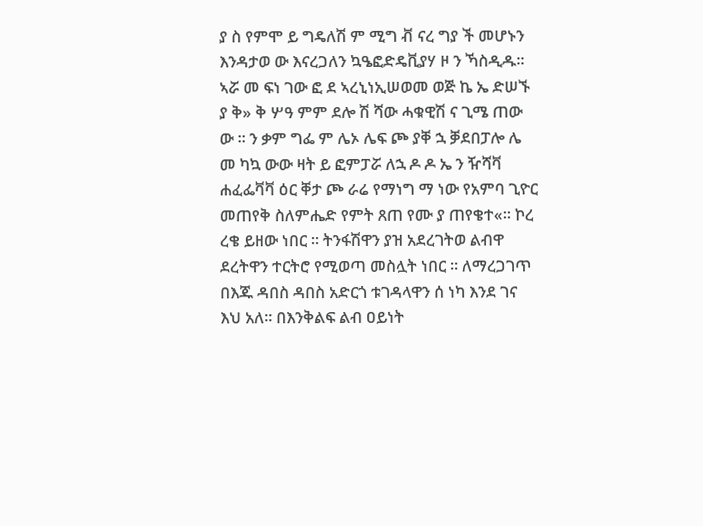ያ ስ የምሞ ይ ግዴለሽ ም ሚግ ቭ ናረ ግያ ች መሆኑን እንዳታወ ው እናረጋለን ኳዔፎድዴቪያሃ ዞ ን ኻስዲዱ። ኣሯ መ ፍነ ገው ፎ ደ ኣረኒነኢሠወመ ወጅ ኬ ኤ ድሠኙ ያ ቅ» ቅ ሦዓ ምም ደሎ ሽ ሻው ሓቁዊሽ ና ጊሜ ጠው ው ። ን ቃም ግፌ ም ሌኦ ሌፍ ጮ ያቐ ኋ ቓደበፓሎ ሌ መ ካኳ ውው ዛት ይ ፎምፓሯ ለኋ ዶ ዶ ኤ ን ዥሻቫ ሐፈፌቫቫ ዕር ቐታ ጮ ራሬ የማነግ ማ ነው የአምባ ጊዮር መጠየቅ ስለምሔድ የምት ጸጠ የሙ ያ ጠየቄተ«። ኮረ ረቄ ይዘው ነበር ። ትንፋሽዋን ያዝ አደረገትወ ልብዋ ደረትዋን ተርትሮ የሚወጣ መስሏት ነበር ። ለማረጋገጥ በእጁ ዳበስ ዳበስ አድርጎ ቱገዳላዋን ሰ ነካ እንደ ገና እህ አለ። በእንቅልፍ ልብ ዐይነት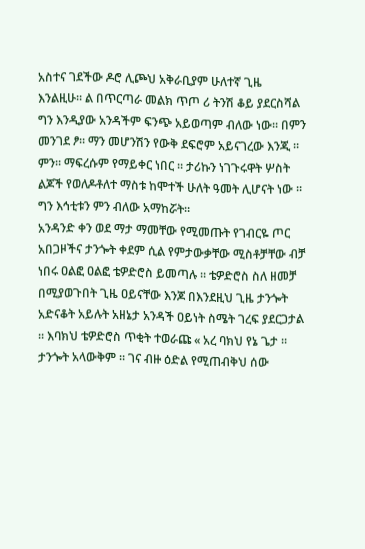አስተና ገደችው ዶሮ ሊጮህ አቅራቢያም ሁለተኛ ጊዜ እንልዚሁ። ል በጥርጣራ መልክ ጥጦ ሪ ትንሽ ቆይ ያደርስሻል ግን እንዲያው አንዳችም ፍንጭ አይወጣም ብለው ነው። በምን መንገደ ፆ። ማን መሆንሽን የውቅ ደፍሮም አይናገረው እንጂ ። ምን። ማፍረሱም የማይቀር ነበር ። ታሪኩን ነገጉሩዋት ሦስት ልጆች የወለዶቶለተ ማስቱ ከሞተች ሁለት ዓመት ሊሆናት ነው ። ግን እኅቲቱን ምን ብለው አማከሯት።
አንዳንድ ቀን ወደ ማታ ማመቸው የሚመጡት የገብርዬ ጦር አበጋዞችና ታንጐት ቀደም ሲል የምታውቃቸው ሚስቶቻቸው ብቻ ነበሩ ዐልፎ ዐልፎ ቴዎድሮስ ይመጣሉ ። ቴዎድሮስ ስለ ዘመቻ በሚያወጉበት ጊዜ ዐይናቸው እንጆ በእንደዚህ ጊዜ ታንጐት አድናቆት አይሉት አዘኔታ አንዳች ዐይነት ስሜት ገረፍ ያደርጋታል ። እባክህ ቴዎድሮስ ጥቂት ተወራጩ « አረ ባክህ የኔ ጌታ ። ታንጐት አላውቅም ። ገና ብዙ ዕድል የሚጠብቅህ ሰው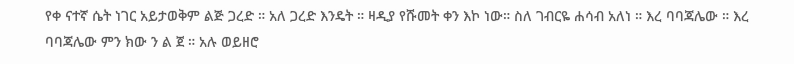የቀ ናተኛ ሴት ነገር አይታወቅም ልጅ ጋረድ ። አለ ጋረድ እንዴት ። ዛዲያ የሹመት ቀን እኮ ነው። ስለ ገብርዬ ሐሳብ አለነ ። እረ ባባጃሌው ። እረ ባባጃሌው ምን ክው ን ል ጀ ። አሉ ወይዘሮ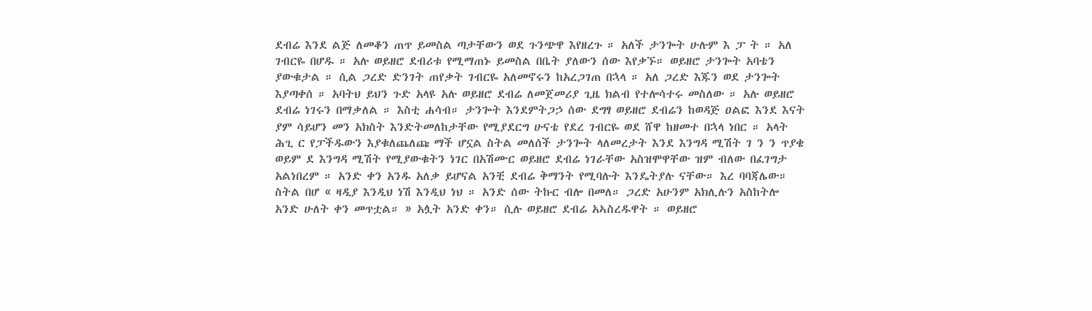ደብሬ እንደ ልጅ ለመቆን ጠጥ ይመስል ጣታቸውን ወደ ጉንጭዋ እየዘረጉ ። አለች ታንጐት ሁሉም እ ፓ ት ። አለ ገብርዬ በሆዱ ። አሉ ወይዘሮ ደብሪቱ የሚማጠኑ ይመስል በቤት ያለውን ሰው እየቃኙ። ወይዘሮ ታንጐት አባቴን ያውቁታል ። ሲል ጋረድ ድንገት ጠየቃት ገብርዬ አለመኖሩን ከአረጋገጠ በኋላ ። አለ ጋረድ እጁን ወደ ታንጐት እያጣቀሰ ። አባትህ ይህን ጉድ አላዩ አሉ ወይዘሮ ደብሬ ለመጀመሪያ ጊዜ ክልብ የተሎሳተሩ መስለው ። አሉ ወይዘሮ ደብሬ ነገሩን በማቃለል ። እስቲ ሐሳብ። ታንጐት እንደምትጋኃ ሰው ደግፃ ወይዘሮ ደብሬን ከወዳጅ ዐልፎ እንደ እናት ያም ሳይሆን መን አክስት እንድትመለከታቸው የሚያደርግ ሁናቴ የደረ ገብርዬ ወደ ሸዋ ከዘመተ በኋላ ነበር ። አላት ሕጊ ር የፓችዱውን እያቁለጨለጩ ማች ሆኗል ስትል መለሰች ታንጐት ላለመረታት እንደ እንግዳ ሚሽት ገ ን ን ጥያቄ ወይም ደ እንግዳ ሚሽት የሚያውቁትን ነገር በአሽሙር ወይዘሮ ደብሬ ነገራቸው አስዝሞዋቸው ዝም ብለው በፈገግታ አልነበረም ። አንድ ቀን አንዱ አለቃ ይሆናል አንቺ ደብሬ ቅማንት የሚባሉት እንዴትያሉ ናቸው። እረ ባባጃሌው። ስትል በሆ « ዛዲያ እንዲህ ነሽ እንዲህ ነህ ። አንድ ሰው ትኩር ብሎ በመለ። ጋረድ አሁንም አክሊሉን አስከትሎ አንድ ሁለት ቀን መጥቷል። » አሏት አንድ ቀን። ሲሉ ወይዘሮ ደብሬ አኣስረዱዋት ። ወይዘሮ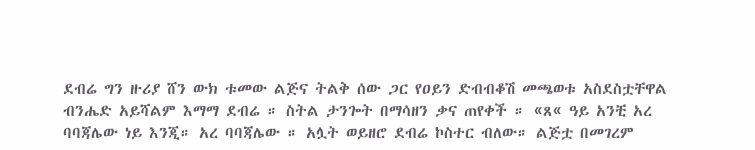ደብሬ ግን ዙሪያ ሸን ውክ ቱመው ልጅና ትልቅ ሰው ጋር የዐይን ድብብቆሽ መጫወቱ አስደስቷቸዋል ብንሔድ አይሻልም እማማ ደብሬ ። ስትል ታንጐት በማሳዘን ቃና ጠየቀች ። «ጸ« ዓይ አንቺ አረ ባባጃሌው ነይ እንጂ። አረ ባባጃሌው ። አሏት ወይዘሮ ደብሬ ኮስተር ብለው። ልጅቷ በመገረም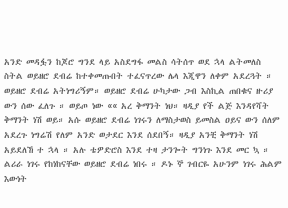አንድ መዳፏን ከጆሮ ግንደ ላይ አስደግፋ መልስ ሳትሰጥ ወደ ኋላ ልትመለስ ስትል ወይዘሮ ደብሬ ከተቀመጡበት ተፈናጥረው ሌላ እጂዋን ለቀም አደረጓት ። ወይዘሮ ደብሬ አትነግሪኝም። ወይዘሮ ደብሬ ሁካታው ጋብ እስኪል ጠበቁና ዙሪያ ውን ሰው ፈለጉ ። ወይጦ ነው «« አረ ቅማንት ነህ። ዛዲያ የች ልጅ እንዳየሻት ቅማንት ነሽ ወይ። አሱ ወይዘሮ ደብሬ ነገሩን ለማስታወስ ይመስል ዐይና ውን ሰለም አደረጉ ነግሬሽ የለም አንድ ወታደር እንደ ሰደበኝ። ዛዲያ አንቺ ቅማንት ነሽ አይደለኸ ተ ኋላ ። አሉ ቴዎድሮስ እንደ ተዛ ታንጐት ግንነጉ እንደ መር ኳ ። ልሪራ ነገሩ የከነከናቸው ወይዘሮ ደብሬ ነበሩ ። ዶኑ ኞ ገብርዬ አሁንም ነገሩ ሕልም እውነት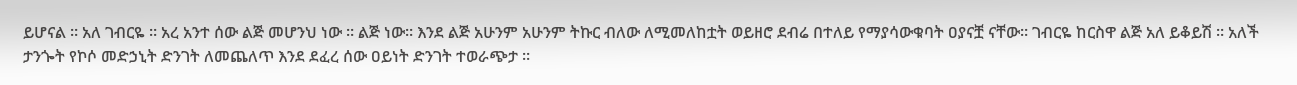ይሆናል ። አለ ገብርዬ ። አረ አንተ ሰው ልጅ መሆንህ ነው ። ልጅ ነው። እንደ ልጅ አሁንም አሁንም ትኩር ብለው ለሚመለከቷት ወይዘሮ ደብሬ በተለይ የማያሳውቁባት ዐያናቿ ናቸው። ገብርዬ ከርስዋ ልጅ አለ ይቆይሽ ። አለች ታንጐት የኮሶ መድኃኒት ድንገት ለመጨለጥ እንደ ደፈረ ሰው ዐይነት ድንገት ተወራጭታ ።